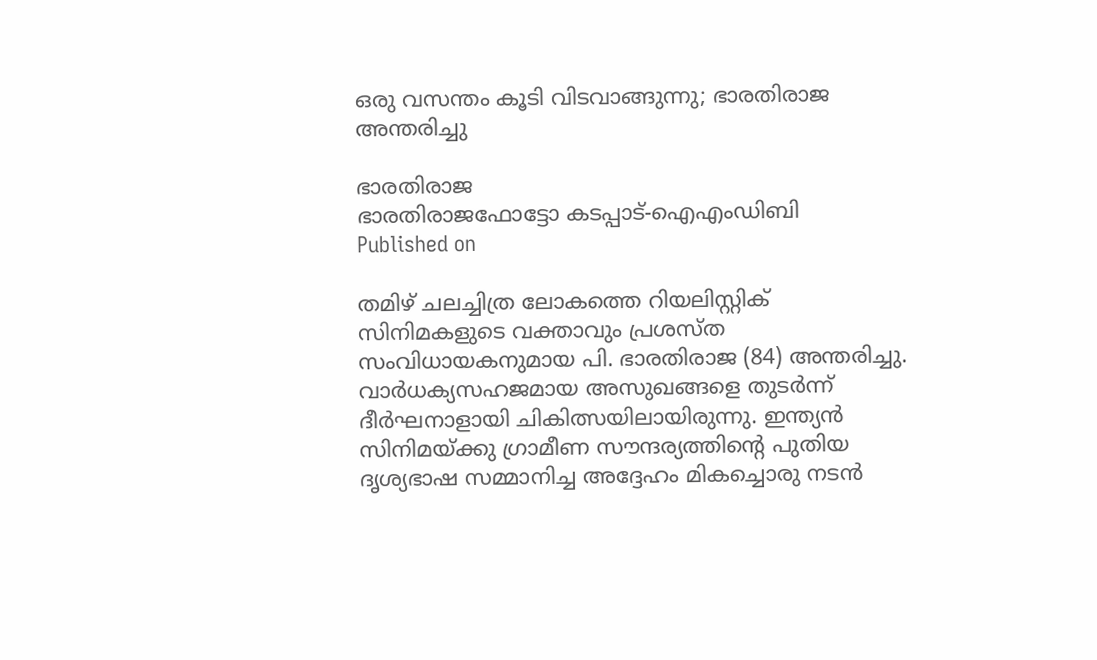ഒരു വസന്തം കൂടി വിടവാങ്ങുന്നു; ഭാരതിരാജ അന്തരിച്ചു

ഭാരതിരാജ
ഭാരതിരാജഫോട്ടോ കടപ്പാട്-ഐഎംഡിബി
Published on

തമിഴ് ചലച്ചിത്ര ലോകത്തെ റിയലിസ്റ്റിക് സിനിമകളുടെ വക്താവും പ്രശസ്ത സംവിധായകനുമായ പി. ഭാരതിരാജ (84) അന്തരിച്ചു. വാര്‍ധക്യസഹജമായ അസുഖങ്ങളെ തുടര്‍ന്ന് ദീര്‍ഘനാളായി ചികിത്സയിലായിരുന്നു. ഇന്ത്യന്‍ സിനിമയ്ക്കു ഗ്രാമീണ സൗന്ദര്യത്തിന്റെ പുതിയ ദൃശ്യഭാഷ സമ്മാനിച്ച അദ്ദേഹം മികച്ചൊരു നടന്‍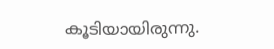കൂടിയായിരുന്നു.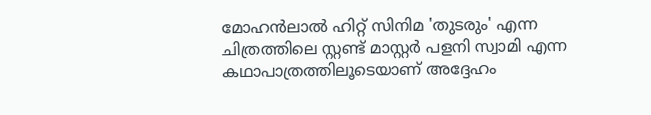മോഹന്‍ലാല്‍ ഹിറ്റ് സിനിമ 'തുടരും' എന്ന ചിത്രത്തിലെ സ്റ്റണ്ട് മാസ്റ്റര്‍ പളനി സ്വാമി എന്ന കഥാപാത്രത്തിലൂടെയാണ് അദ്ദേഹം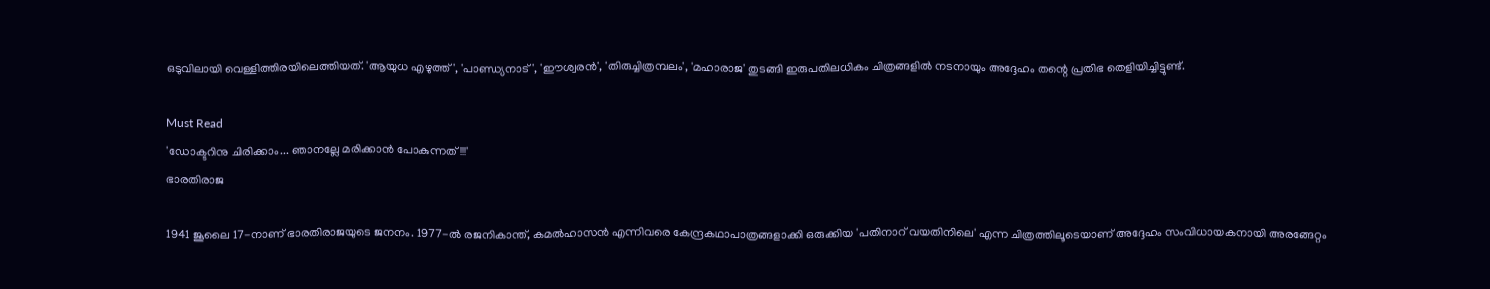ഒടുവിലായി വെള്ളിത്തിരയിലെത്തിയത്. 'ആയുധ എഴുത്ത്', 'പാണ്ഡ്യനാട്', 'ഈശ്വരന്‍', 'തിരുച്ചിത്രമ്പലം', 'മഹാരാജ' തുടങ്ങി ഇരുപതിലധികം ചിത്രങ്ങളില്‍ നടനായും അദ്ദേഹം തന്റെ പ്രതിഭ തെളിയിച്ചിട്ടുണ്ട്.

Must Read
'ഡോക്ടറിനു ചിരിക്കാം... ഞാനല്ലേ മരിക്കാൻ പോകുന്നത്!!!'
ഭാരതിരാജ

1941 ജൂലൈ 17-നാണ് ഭാരതിരാജയുടെ ജനനം. 1977-ല്‍ രജനികാന്ത്, കമല്‍ഹാസന്‍ എന്നിവരെ കേന്ദ്രകഥാപാത്രങ്ങളാക്കി ഒരുക്കിയ 'പതിനാറ് വയതിനിലെ' എന്ന ചിത്രത്തിലൂടെയാണ് അദ്ദേഹം സംവിധായകനായി അരങ്ങേറ്റം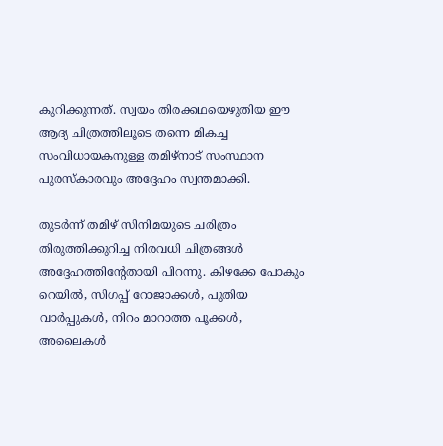കുറിക്കുന്നത്. സ്വയം തിരക്കഥയെഴുതിയ ഈ ആദ്യ ചിത്രത്തിലൂടെ തന്നെ മികച്ച സംവിധായകനുള്ള തമിഴ്‌നാട് സംസ്ഥാന പുരസ്‌കാരവും അദ്ദേഹം സ്വന്തമാക്കി.

തുടര്‍ന്ന് തമിഴ് സിനിമയുടെ ചരിത്രം തിരുത്തിക്കുറിച്ച നിരവധി ചിത്രങ്ങള്‍ അദ്ദേഹത്തിന്റേതായി പിറന്നു. കിഴക്കേ പോകും റെയില്‍, സിഗപ്പ് റോജാക്കള്‍, പുതിയ വാര്‍പ്പുകള്‍, നിറം മാറാത്ത പൂക്കള്‍, അലൈകള്‍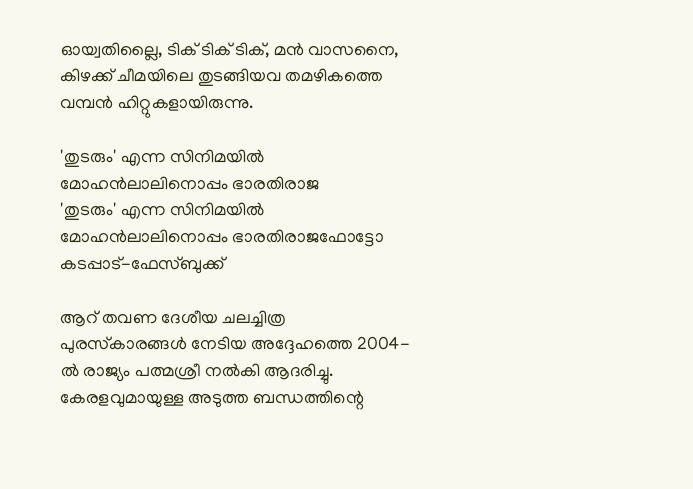ഓയ്വതില്ലൈ, ടിക് ടിക് ടിക്, മന്‍ വാസനൈ, കിഴക്ക് ചീമയിലെ തുടങ്ങിയവ തമഴികത്തെ വമ്പന്‍ ഹിറ്റുകളായിരുന്നു.

'തുടരും' എന്ന സിനിമയിൽ മോഹൻലാലിനൊപ്പം ഭാരതിരാജ
'തുടരും' എന്ന സിനിമയിൽ മോഹൻലാലിനൊപ്പം ഭാരതിരാജഫോട്ടോ കടപ്പാട്-ഫേസ്ബുക്ക്

ആറ് തവണ ദേശീയ ചലച്ചിത്ര പുരസ്‌കാരങ്ങള്‍ നേടിയ അദ്ദേഹത്തെ 2004-ല്‍ രാജ്യം പത്മശ്രീ നല്‍കി ആദരിച്ചു. കേരളവുമായുള്ള അടുത്ത ബന്ധത്തിന്റെ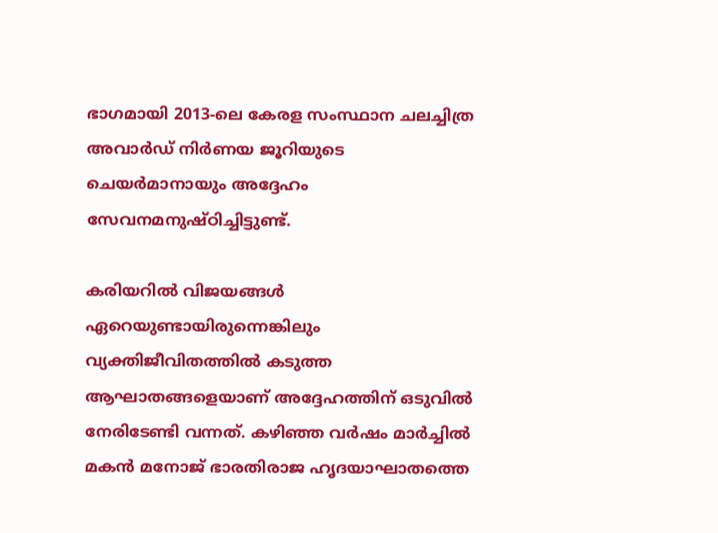ഭാഗമായി 2013-ലെ കേരള സംസ്ഥാന ചലച്ചിത്ര അവാര്‍ഡ് നിര്‍ണയ ജൂറിയുടെ ചെയര്‍മാനായും അദ്ദേഹം സേവനമനുഷ്ഠിച്ചിട്ടുണ്ട്.

കരിയറില്‍ വിജയങ്ങള്‍ ഏറെയുണ്ടായിരുന്നെങ്കിലും വ്യക്തിജീവിതത്തില്‍ കടുത്ത ആഘാതങ്ങളെയാണ് അദ്ദേഹത്തിന് ഒടുവില്‍ നേരിടേണ്ടി വന്നത്. കഴിഞ്ഞ വര്‍ഷം മാര്‍ച്ചില്‍ മകന്‍ മനോജ് ഭാരതിരാജ ഹൃദയാഘാതത്തെ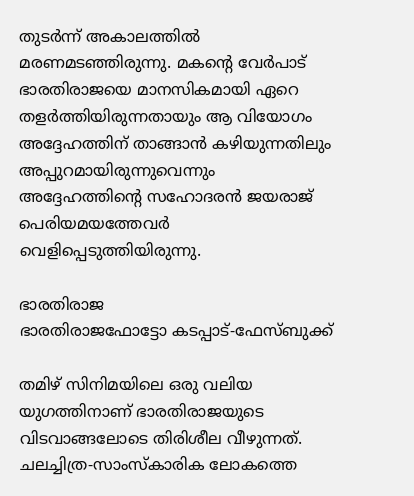തുടര്‍ന്ന് അകാലത്തില്‍ മരണമടഞ്ഞിരുന്നു. മകന്റെ വേര്‍പാട് ഭാരതിരാജയെ മാനസികമായി ഏറെ തളര്‍ത്തിയിരുന്നതായും ആ വിയോഗം അദ്ദേഹത്തിന് താങ്ങാന്‍ കഴിയുന്നതിലും അപ്പുറമായിരുന്നുവെന്നും അദ്ദേഹത്തിന്റെ സഹോദരന്‍ ജയരാജ് പെരിയമയത്തേവര്‍ വെളിപ്പെടുത്തിയിരുന്നു.

ഭാരതിരാജ
ഭാരതിരാജഫോട്ടോ കടപ്പാട്-ഫേസ്ബുക്ക്

തമിഴ് സിനിമയിലെ ഒരു വലിയ യുഗത്തിനാണ് ഭാരതിരാജയുടെ വിടവാങ്ങലോടെ തിരിശീല വീഴുന്നത്. ചലച്ചിത്ര-സാംസ്‌കാരിക ലോകത്തെ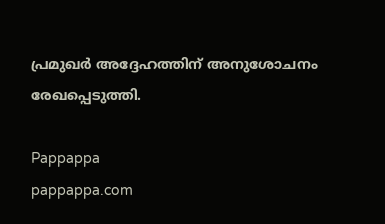പ്രമുഖര്‍ അദ്ദേഹത്തിന് അനുശോചനം രേഖപ്പെടുത്തി.

Pappappa
pappappa.com